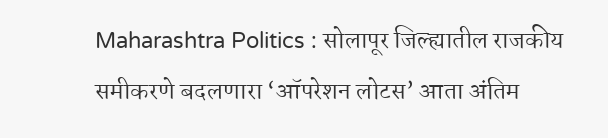Maharashtra Politics : सोलापूर जिल्ह्यातील राजकीय समीकरणे बदलणारा ‘ऑपरेशन लोटस’ आता अंतिम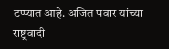टप्प्यात आहे. अजित पवार यांच्या राष्ट्रवादी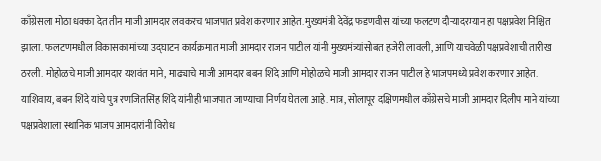काँग्रेसला मोठा धक्का देत तीन माजी आमदार लवकरच भाजपात प्रवेश करणार आहेत. मुख्यमंत्री देवेंद्र फडणवीस यांच्या फलटण दौऱ्यादरम्यान हा पक्षप्रवेश निश्चित झाला. फलटणमधील विकासकामांच्या उद्घाटन कार्यक्रमात माजी आमदार राजन पाटील यांनी मुख्यमंत्र्यांसोबत हजेरी लावली, आणि याचवेळी पक्षप्रवेशाची तारीख ठरली. मोहोळचे माजी आमदार यशवंत माने, माढ्याचे माजी आमदार बबन शिंदे आणि मोहोळचे माजी आमदार राजन पाटील हे भाजपमध्ये प्रवेश करणार आहेत. याशिवाय, बबन शिंदे यांचे पुत्र रणजितसिंह शिंदे यांनीही भाजपात जाण्याचा निर्णय घेतला आहे. मात्र, सोलापूर दक्षिणमधील काँग्रेसचे माजी आमदार दिलीप माने यांच्या पक्षप्रवेशाला स्थानिक भाजप आमदारांनी विरोध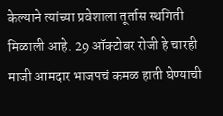केल्याने त्यांच्या प्रवेशाला तूर्तास स्थगिती मिळाली आहे. 29 ऑक्टोबर रोजी हे चारही माजी आमदार भाजपचं कमळ हाती घेण्याची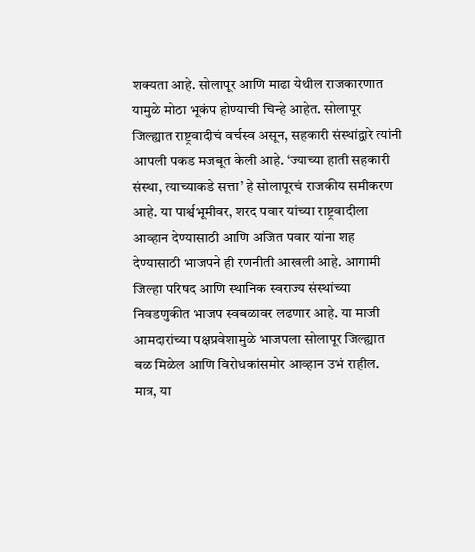शक्यता आहे. सोलापूर आणि माढा येथील राजकारणात यामुळे मोठा भूकंप होण्याची चिन्हे आहेत. सोलापूर जिल्ह्यात राष्ट्रवादीचं वर्चस्व असून, सहकारी संस्थांद्वारे त्यांनी आपली पकड मजबूत केली आहे. ‘ज्याच्या हाती सहकारी संस्था, त्याच्याकडे सत्ता’ हे सोलापूरचं राजकीय समीकरण आहे. या पार्श्वभूमीवर, शरद पवार यांच्या राष्ट्रवादीला आव्हान देण्यासाठी आणि अजित पवार यांना शह देण्यासाठी भाजपने ही रणनीती आखली आहे. आगामी जिल्हा परिषद आणि स्थानिक स्वराज्य संस्थांच्या निवडणुकीत भाजप स्वबळावर लढणार आहे. या माजी आमदारांच्या पक्षप्रवेशामुळे भाजपला सोलापूर जिल्ह्यात बळ मिळेल आणि विरोधकांसमोर आव्हान उभं राहील. मात्र, या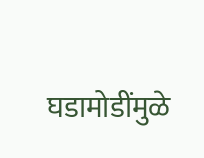घडामोडींमुळे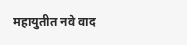महायुतीत नवे वाद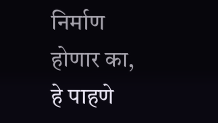निर्माण होणार का, हे पाहणे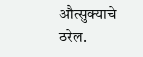औत्सुक्याचे ठरेल.